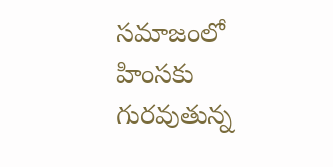సమాజంలో హింసకు గురవుతున్న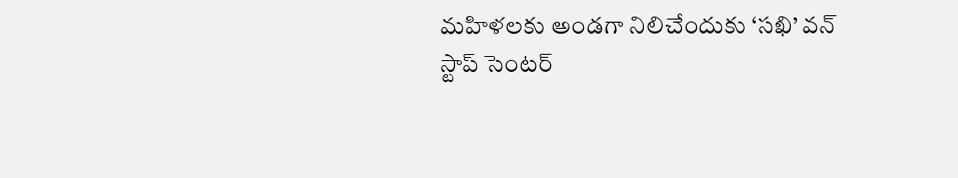మహిళలకు అండగా నిలిచేందుకు ‘సఖి’ వన్ స్టాప్ సెంటర్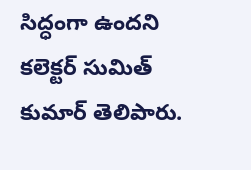సిద్ధంగా ఉందని కలెక్టర్ సుమిత్ కుమార్ తెలిపారు.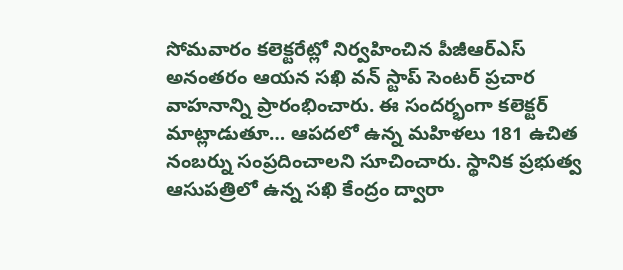సోమవారం కలెక్టరేట్లో నిర్వహించిన పీజీఆర్ఎస్ అనంతరం ఆయన సఖి వన్ స్టాప్ సెంటర్ ప్రచార వాహనాన్ని ప్రారంభించారు. ఈ సందర్భంగా కలెక్టర్ మాట్లాడుతూ… ఆపదలో ఉన్న మహిళలు 181 ఉచిత నంబర్ను సంప్రదించాలని సూచించారు. స్థానిక ప్రభుత్వ ఆసుపత్రిలో ఉన్న సఖి కేంద్రం ద్వారా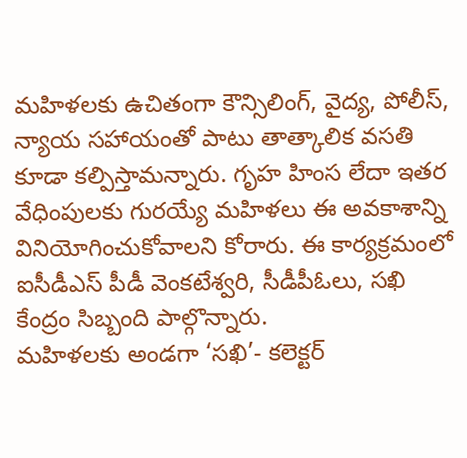మహిళలకు ఉచితంగా కౌన్సిలింగ్, వైద్య, పోలీస్, న్యాయ సహాయంతో పాటు తాత్కాలిక వసతి కూడా కల్పిస్తామన్నారు. గృహ హింస లేదా ఇతర వేధింపులకు గురయ్యే మహిళలు ఈ అవకాశాన్ని వినియోగించుకోవాలని కోరారు. ఈ కార్యక్రమంలో ఐసీడీఎస్ పీడీ వెంకటేశ్వరి, సీడీపీఓలు, సఖి కేంద్రం సిబ్బంది పాల్గొన్నారు.
మహిళలకు అండగా ‘సఖి’- కలెక్టర్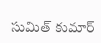సుమిత్ కుమార్